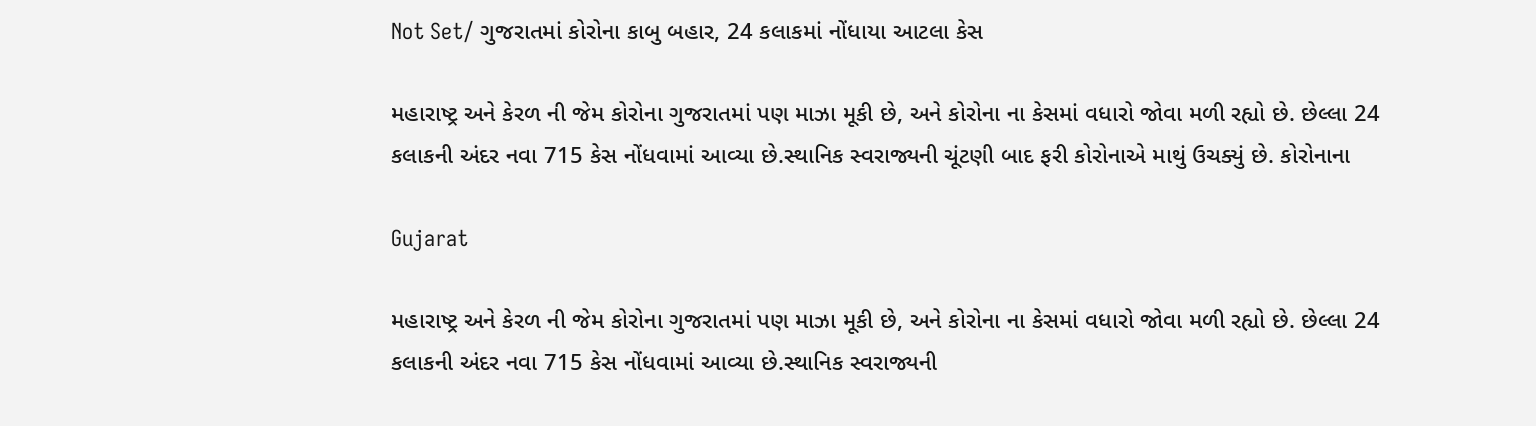Not Set/ ગુજરાતમાં કોરોના કાબુ બહાર, 24 કલાકમાં નોંધાયા આટલા કેસ

મહારાષ્ટ્ર અને કેરળ ની જેમ કોરોના ગુજરાતમાં પણ માઝા મૂકી છે, અને કોરોના ના કેસમાં વધારો જોવા મળી રહ્યો છે. છેલ્લા 24 કલાકની અંદર નવા 715 કેસ નોંધવામાં આવ્યા છે.સ્થાનિક સ્વરાજ્યની ચૂંટણી બાદ ફરી કોરોનાએ માથું ઉચક્યું છે. કોરોનાના

Gujarat

મહારાષ્ટ્ર અને કેરળ ની જેમ કોરોના ગુજરાતમાં પણ માઝા મૂકી છે, અને કોરોના ના કેસમાં વધારો જોવા મળી રહ્યો છે. છેલ્લા 24 કલાકની અંદર નવા 715 કેસ નોંધવામાં આવ્યા છે.સ્થાનિક સ્વરાજ્યની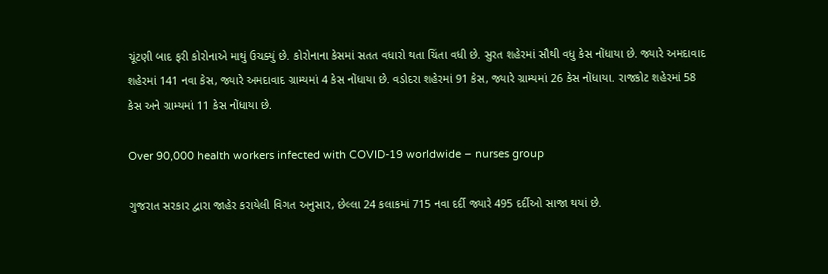ચૂંટણી બાદ ફરી કોરોનાએ માથું ઉચક્યું છે. કોરોનાના કેસમાં સતત વધારો થતા ચિંતા વધી છે. સુરત શહેરમાં સૌથી વધુ કેસ નોંધાયા છે. જ્યારે અમદાવાદ શહેરમાં 141 નવા કેસ, જ્યારે અમદાવાદ ગ્રામ્યમાં 4 કેસ નોંધાયા છે. વડોદરા શહેરમાં 91 કેસ, જ્યારે ગ્રામ્યમાં 26 કેસ નોંધાયા. રાજકોટ શહેરમાં 58 કેસ અને ગ્રામ્યમાં 11 કેસ નોંધાયા છે.

Over 90,000 health workers infected with COVID-19 worldwide – nurses group

ગુજરાત સરકાર દ્વારા જાહેર કરાયેલી વિગત અનુસાર, છેલ્લા 24 કલાકમાં 715 નવા દર્દી જ્યારે 495 દર્દીઓ સાજા થયાં છે.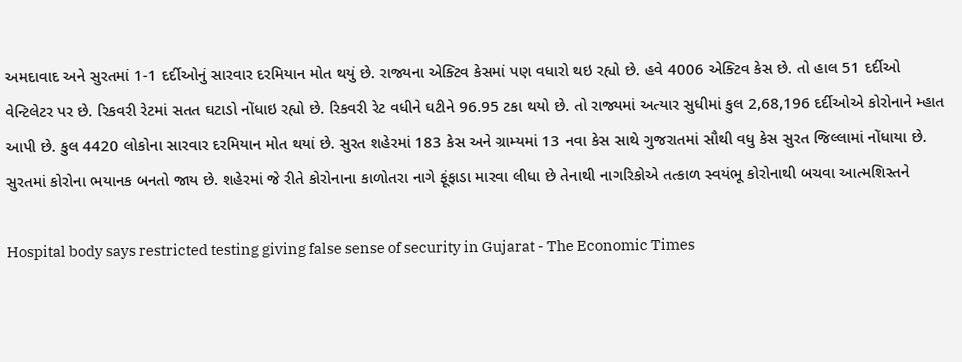અમદાવાદ અને સુરતમાં 1-1 દર્દીઓનું સારવાર દરમિયાન મોત થયું છે. રાજ્યના એક્ટિવ કેસમાં પણ વધારો થઇ રહ્યો છે. હવે 4006 એક્ટિવ કેસ છે. તો હાલ 51 દર્દીઓ વેન્ટિલેટર પર છે. રિકવરી રેટમાં સતત ઘટાડો નોંધાઇ રહ્યો છે. રિકવરી રેટ વધીને ઘટીને 96.95 ટકા થયો છે. તો રાજ્યમાં અત્યાર સુધીમાં કુલ 2,68,196 દર્દીઓએ કોરોનાને મ્હાત આપી છે. કુલ 4420 લોકોના સારવાર દરમિયાન મોત થયાં છે. સુરત શહેરમાં 183 કેસ અને ગ્રામ્યમાં 13 નવા કેસ સાથે ગુજરાતમાં સૌથી વધુ કેસ સુરત જિલ્લામાં નોંધાયા છે. સુરતમાં કોરોના ભયાનક બનતો જાય છે. શહેરમાં જે રીતે કોરોનાના કાળોતરા નાગે ફૂંફાડા મારવા લીધા છે તેનાથી નાગરિકોએ તત્કાળ સ્વયંભૂ કોરોનાથી બચવા આત્મશિસ્તને

Hospital body says restricted testing giving false sense of security in Gujarat - The Economic Times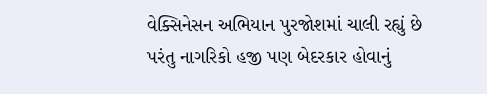વેક્સિનેસન અભિયાન પુરજોશમાં ચાલી રહ્યું છે પરંતુ નાગરિકો હજી પણ બેદરકાર હોવાનું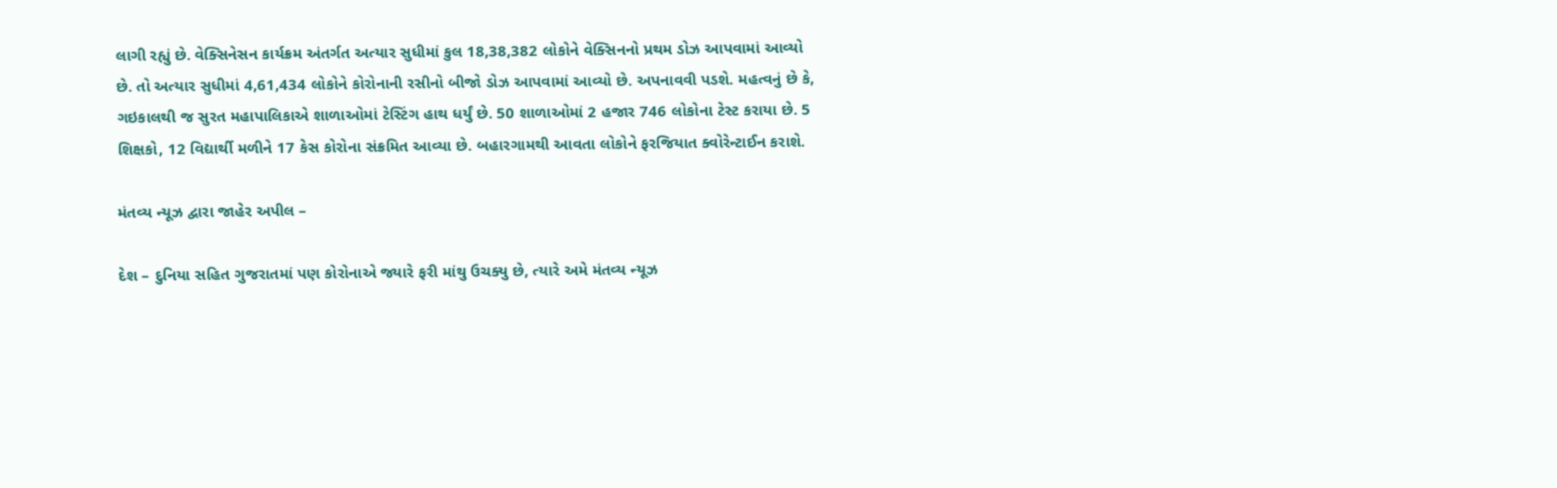લાગી રહ્યું છે. વેક્સિનેસન કાર્યક્રમ અંતર્ગત અત્યાર સુધીમાં કુલ 18,38,382 લોકોને વેક્સિનનો પ્રથમ ડોઝ આપવામાં આવ્યો છે. તો અત્યાર સુધીમાં 4,61,434 લોકોને કોરોનાની રસીનો બીજો ડોઝ આપવામાં આવ્યો છે. અપનાવવી પડશે. મહત્વનું છે કે, ગઇકાલથી જ સુરત મહાપાલિકાએ શાળાઓમાં ટેસ્ટિંગ હાથ ધર્યું છે. 50 શાળાઓમાં 2 હજાર 746 લોકોના ટેસ્ટ કરાયા છે. 5 શિક્ષકો, 12 વિદ્યાર્થી મળીને 17 કેસ કોરોના સંક્રમિત આવ્યા છે. બહારગામથી આવતા લોકોને ફરજિયાત ક્વોરેન્ટાઈન કરાશે.

મંતવ્ય ન્યૂઝ દ્વારા જાહેર અપીલ –

દેશ – દુનિયા સહિત ગુજરાતમાં પણ કોરોનાએ જ્યારે ફરી માંથુ ઉચક્યુ છે, ત્યારે અમે મંતવ્ય ન્યૂઝ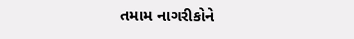તમામ નાગરીકોને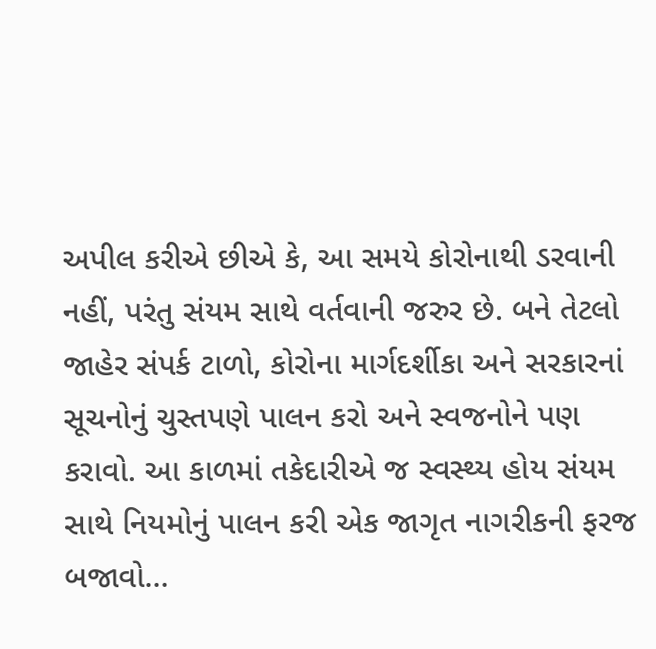અપીલ કરીએ છીએ કે, આ સમયે કોરોનાથી ડરવાની નહીં, પરંતુ સંયમ સાથે વર્તવાની જરુર છે. બને તેટલો જાહેર સંપર્ક ટાળો, કોરોના માર્ગદર્શીકા અને સરકારનાં સૂચનોનું ચુસ્તપણે પાલન કરો અને સ્વજનોને પણ કરાવો. આ કાળમાં તકેદારીએ જ સ્વસ્થ્ય હોય સંયમ સાથે નિયમોનું પાલન કરી એક જાગૃત નાગરીકની ફરજ બજાવો…